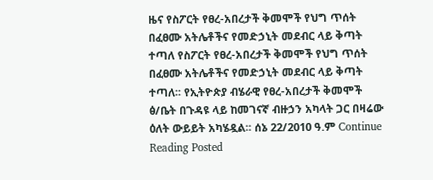ዜና የስፖርት የፀረ-አበረታች ቅመሞች የህግ ጥሰት በፈፀሙ አትሌቶችና የመድኃኒት መደብር ላይ ቅጣት ተጣለ የስፖርት የፀረ-አበረታች ቅመሞች የህግ ጥሰት በፈፀሙ አትሌቶችና የመድኃኒት መደብር ላይ ቅጣት ተጣለ፡፡ የኢትዮጵያ ብሄራዊ የፀረ-አበረታች ቅመሞች ፅ/ቤት በጉዳዩ ላይ ከመገናኛ ብዙኃን አካላት ጋር በዛሬው ዕለት ውይይት አካሄዷል፡፡ ሰኔ 22/2010 ዓ.ም Continue Reading Posted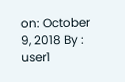on: October 9, 2018 By : user1